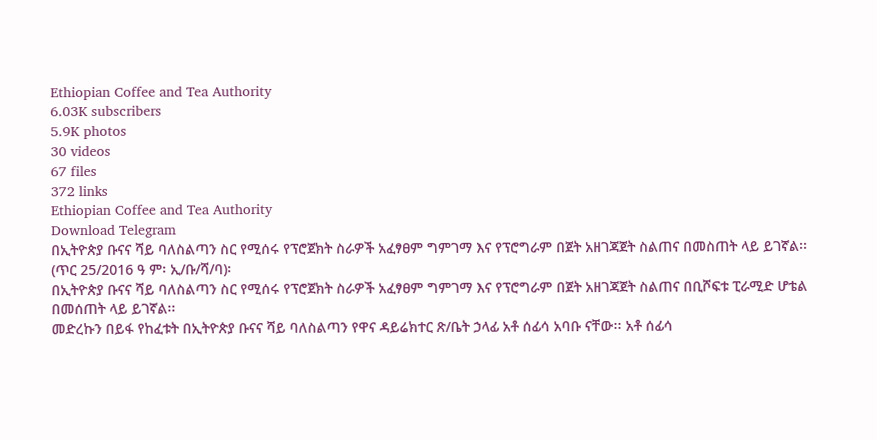Ethiopian Coffee and Tea Authority
6.03K subscribers
5.9K photos
30 videos
67 files
372 links
Ethiopian Coffee and Tea Authority
Download Telegram
በኢትዮጵያ ቡናና ሻይ ባለስልጣን ስር የሚሰሩ የፕሮጀክት ስራዎች አፈፃፀም ግምገማ እና የፕሮግራም በጀት አዘገጃጀት ስልጠና በመስጠት ላይ ይገኛል፡፡
(ጥር 25/2016 ዓ ም፡ ኢ/ቡ/ሻ/ባ)፡
በኢትዮጵያ ቡናና ሻይ ባለስልጣን ስር የሚሰሩ የፕሮጀክት ስራዎች አፈፃፀም ግምገማ እና የፕሮግራም በጀት አዘገጃጀት ስልጠና በቢሾፍቱ ፒራሚድ ሆቴል በመሰጠት ላይ ይገኛል፡፡
መድረኩን በይፋ የከፈቱት በኢትዮጵያ ቡናና ሻይ ባለስልጣን የዋና ዳይሬክተር ጽ/ቤት ኃላፊ አቶ ሰፊሳ አባቡ ናቸው፡፡ አቶ ሰፊሳ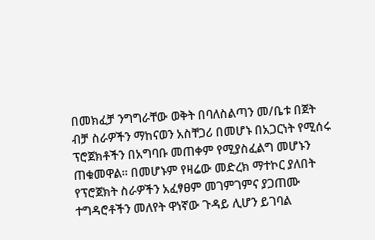በመክፈቻ ንግግራቸው ወቅት በባለስልጣን መ/ቤቱ በጀት ብቻ ስራዎችን ማከናወን አስቸጋሪ በመሆኑ በአጋርነት የሚሰሩ ፕሮጀክቶችን በአግባቡ መጠቀም የሚያስፈልግ መሆኑን ጠቁመዋል፡፡ በመሆኑም የዛሬው መድረክ ማተኮር ያለበት የፕሮጀክት ስራዎችን አፈፃፀም መገምገምና ያጋጠሙ ተግዳሮቶችን መለየት ዋነኛው ጉዳይ ሊሆን ይገባል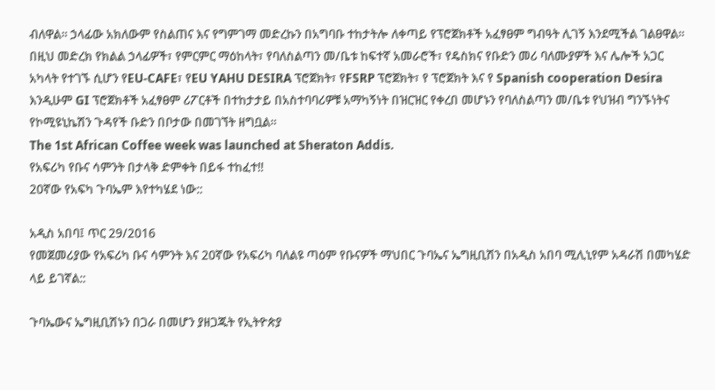ብለዋል፡፡ ኃላፊው አክለውም የስልጠና እና የግምገማ መድረኩን በአግባቡ ተከታትሎ ለቀጣይ የፕሮጀክቶች አፈፃፀም ግብዓት ሊገኝ እንደሚችል ገልፀዋል፡፡
በዚህ መድረክ የክልል ኃላፊዎች፣ የምርምር ማዕከላት፣ የባለስልጣን መ/ቤቱ ከፍተኛ አመራሮች፣ የዴስክና የቡድን መሪ ባለሙያዎች እና ሌሎች አጋር አካላት የተገኙ ሲሆን የEU-CAFE፣ የEU YAHU DESIRA ፕሮጀክት፣ የFSRP ፕሮጀክት፣ የ ፕሮጀክት እና የ Spanish cooperation Desira እንዲሁም GI ፕሮጀክቶች አፈፃፀም ሪፖርቶች በተከታታይ በአስተባባሪዎቹ አማካኝነት በዝርዝር የቀረበ መሆኑን የባለስልጣን መ/ቤቱ የህዝብ ግንኙነትና የኮሚዩኒኬሽን ጉዳየች ቡድን በቦታው በመገኘት ዘግቧል፡፡
The 1st African Coffee week was launched at Sheraton Addis.
የአፍሪካ የቡና ሳምንት በታላቅ ድምቀት በይፋ ተከፈተ!!
20ኛው የአፍካ ጉባኤም እየተካሄደ ነው::

አዲስ አበባ፤ ጥር 29/2016
የመጀመሪያው የአፍሪካ ቡና ሳምንት እና 20ኛው የአፍሪካ ባለልዩ ጣዕም የቡናዎች ማህበር ጉባኤና ኤግዚቢሽን በአዲስ አበባ ሚሊኒየም አዳራሽ በመካሄድ ላይ ይገኛል::

ጉባኤውና ኤግዚቢሽኑን በጋራ በመሆን ያዘጋጁት የኢትዮጵያ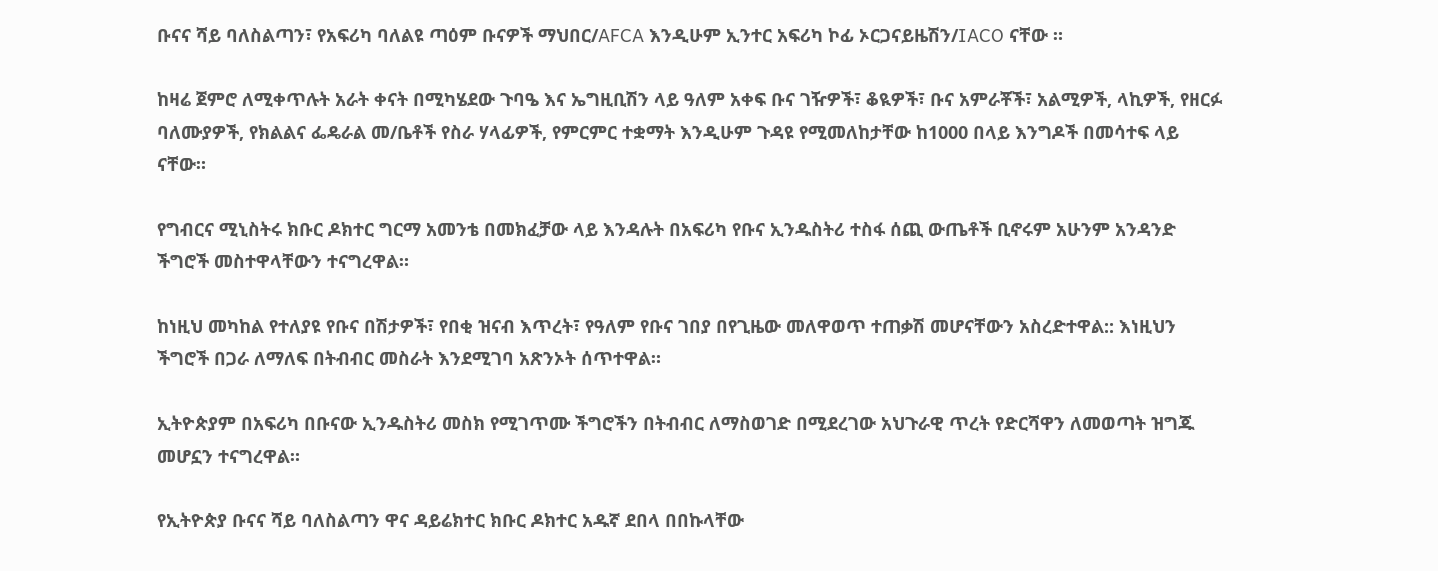ቡናና ሻይ ባለስልጣን፣ የአፍሪካ ባለልዩ ጣዕም ቡናዎች ማህበር/AFCA እንዲሁም ኢንተር አፍሪካ ኮፊ ኦርጋናይዜሽን/IACO ናቸው ።

ከዛሬ ጀምሮ ለሚቀጥሉት አራት ቀናት በሚካሄደው ጉባዔ እና ኤግዚቢሽን ላይ ዓለም አቀፍ ቡና ገዥዎች፣ ቆዪዎች፣ ቡና አምራቾች፣ አልሚዎች, ላኪዎች, የዘርፉ ባለሙያዎች, የክልልና ፌዴራል መ/ቤቶች የስራ ሃላፊዎች, የምርምር ተቋማት እንዲሁም ጉዳዩ የሚመለከታቸው ከ1000 በላይ እንግዶች በመሳተፍ ላይ ናቸው።

የግብርና ሚኒስትሩ ክቡር ዶክተር ግርማ አመንቴ በመክፈቻው ላይ እንዳሉት በአፍሪካ የቡና ኢንዱስትሪ ተስፋ ሰጪ ውጤቶች ቢኖሩም አሁንም አንዳንድ ችግሮች መስተዋላቸውን ተናግረዋል።

ከነዚህ መካከል የተለያዩ የቡና በሽታዎች፣ የበቂ ዝናብ እጥረት፣ የዓለም የቡና ገበያ በየጊዜው መለዋወጥ ተጠቃሽ መሆናቸውን አስረድተዋል:: እነዚህን ችግሮች በጋራ ለማለፍ በትብብር መስራት እንደሚገባ አጽንኦት ሰጥተዋል።

ኢትዮጵያም በአፍሪካ በቡናው ኢንዱስትሪ መስክ የሚገጥሙ ችግሮችን በትብብር ለማስወገድ በሚደረገው አህጉራዊ ጥረት የድርሻዋን ለመወጣት ዝግጁ መሆኗን ተናግረዋል።

የኢትዮጵያ ቡናና ሻይ ባለስልጣን ዋና ዳይሬክተር ክቡር ዶክተር አዱኛ ደበላ በበኩላቸው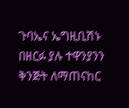ጉባኤና ኤግዚቢሽኑ በዘርፉ ያሉ ተዋንያንን ቅንጅት ለማጠናከር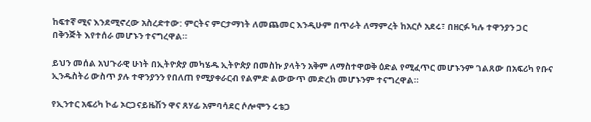ከፍተኛ ሚና እንደሚኖረው አስረድተው: ምርትና ምርታማነት ለመጨመር እንዲሁም በጥራት ለማምረት ከአርሶ አደሩ፣ በዘርፉ ካሉ ተዋንያን ጋር በቅንጅት እየተሰራ መሆኑን ተናግረዋል።

ይህን መሰል አህጉራዊ ሁነት በኢትዮጵያ መካሄዱ ኢትዮጵያ በመስኩ ያላትን አቅም ለማስተዋወቅ ዕድል የሚፈጥር መሆኑንም ገልጸው በአፍሪካ የቡና ኢንዱስትሪ ውስጥ ያሉ ተዋንያንን የበለጠ የሚያቀራርብ የልምድ ልውውጥ መድረክ መሆኑንም ተናግረዋል።

የኢንተር አፍሪካ ኮፊ ኦርጋናይዜሽን ዋና ጸሃፊ አምባሳደር ሶሎሞን ሩቴጋ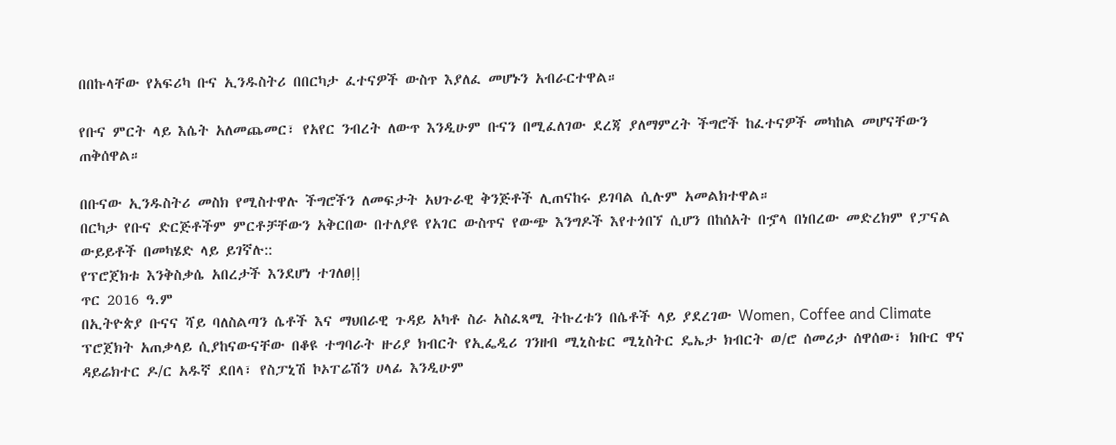በበኩላቸው የአፍሪካ ቡና ኢንዱስትሪ በበርካታ ፈተናዎች ውስጥ እያለፈ መሆኑን አብራርተዋል።

የቡና ምርት ላይ እሴት አለመጨመር፣ የአየር ንብረት ለውጥ እንዲሁም ቡናን በሚፈለገው ደረጃ ያለማምረት ችግሮች ከፈተናዎች መካከል መሆናቸውን ጠቅሰዋል።

በቡናው ኢንዱስትሪ መስክ የሚስተዋሉ ችግሮችን ለመፍታት አህጉራዊ ቅንጅቶች ሊጠናከሩ ይገባል ሲሉም አመልክተዋል።
በርካታ የቡና ድርጅቶችም ምርቶቻቸውን አቅርበው በተለያዩ የአገር ውስጥና የውጭ እንግዶች እየተጎበኘ ሲሆን በከሰአት በኇላ በነበረው መድረክም የፓናል ውይይቶች በመካሄድ ላይ ይገኛሉ::
የፕሮጀክቱ እንቅስቃሴ አበረታች እንደሆነ ተገለፀⵑⵑ
ጥር 2016 ዓ.ም
በኢትዮጵያ ቡናና ሻይ ባለስልጣን ሴቶች እና ማህበራዊ ጉዳይ አካቶ ስራ አስፈጻሚ ትኩረቱን በሴቶች ላይ ያደረገው Women, Coffee and Climate ፕሮጀክት አጠቃላይ ሲያከናውናቸው በቆዩ ተግባራት ዙሪያ ክብርት የኢፌዲሪ ገንዘብ ሚኒስቴር ሚኒስትር ዴኤታ ክብርት ወ∕ሮ ሰመሪታ ሰዋሰው፣ ክቡር ዋና ዳይሬክተር ዶ∕ር አዱኛ ደበላ፣ የስፓኒሽ ኮኦፐሬሽን ሀላፊ እንዲሁም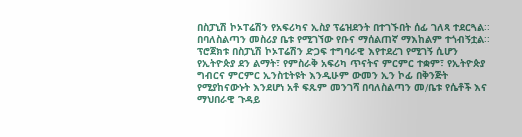በስፓኒሽ ኮኦፐሬሽን የአፍሪካና ኢስያ ፕሬዝደንት በተገኙበት ሰፊ ገለጻ ተደርጓል∶∶ በባለስልጣን መስሪያ ቤቱ የሚገኘው የቡና ማሰልጠኛ ማእከልም ተጎብኝቷል∶∶
ፕሮጀክቱ በስፓኒሽ ኮኦፐሬሽን ድጋፍ ተግባራዊ እየተደረገ የሚገኝ ሲሆን የኢትዮጵያ ደን ልማት፣ የምስራቅ አፍሪካ ጥናትና ምርምር ተቋም፣ የኢትዮጵያ ግብርና ምርምር ኢንስቲትዩት እንዲሁም ውመን ኢን ኮፊ በቅንጅት የሚያከናውኑት እንደሆነ አቶ ፍጹም መንገሻ በባለስልጣን መ∕ቤቱ የሴቶች እና ማህበራዊ ጉዳይ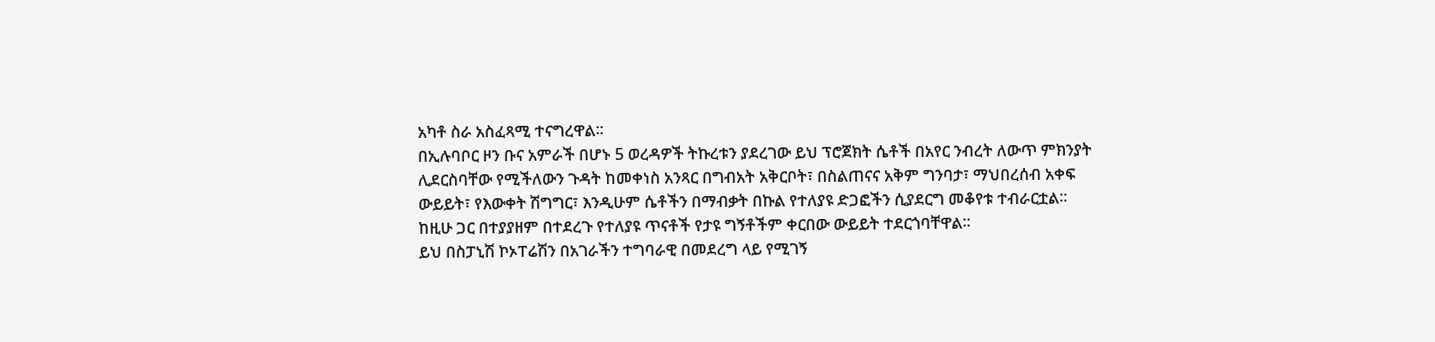አካቶ ስራ አስፈጻሚ ተናግረዋል∶∶
በኢሉባቦር ዞን ቡና አምራች በሆኑ 5 ወረዳዎች ትኩረቱን ያደረገው ይህ ፕሮጀክት ሴቶች በአየር ንብረት ለውጥ ምክንያት ሊደርስባቸው የሚችለውን ጉዳት ከመቀነስ አንጻር በግብአት አቅርቦት፣ በስልጠናና አቅም ግንባታ፣ ማህበረሰብ አቀፍ ውይይት፣ የእውቀት ሽግግር፣ እንዲሁም ሴቶችን በማብቃት በኩል የተለያዩ ድጋፎችን ሲያደርግ መቆየቱ ተብራርቷል∶∶ ከዚሁ ጋር በተያያዘም በተደረጉ የተለያዩ ጥናቶች የታዩ ግኝቶችም ቀርበው ውይይት ተደርጎባቸዋል∶∶
ይህ በስፓኒሽ ኮኦፐሬሽን በአገራችን ተግባራዊ በመደረግ ላይ የሚገኝ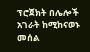ፕሮጀክት በሌሎች አገራት ከሚከናወኑ መሰል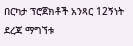በርካታ ፕሮጀክቶች አንጻር 12ኝነት ደረጃ ማግኘቱ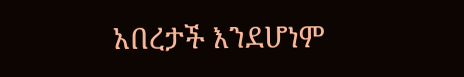አበረታች እንደሆነም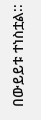በውይይቱ ተነስቷል∶∶